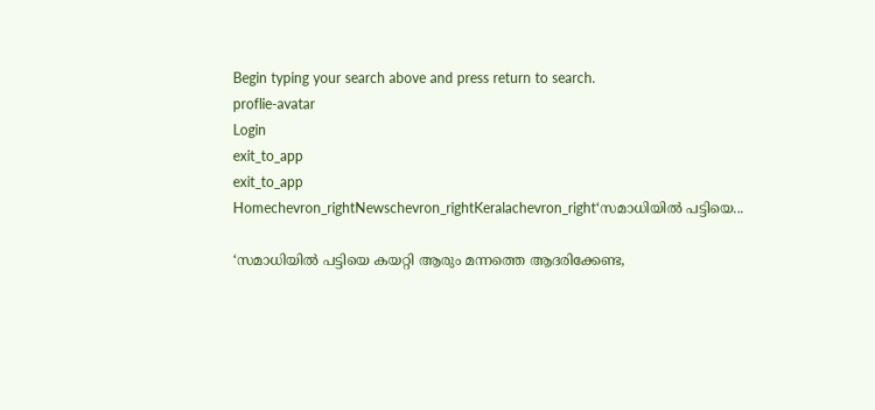Begin typing your search above and press return to search.
proflie-avatar
Login
exit_to_app
exit_to_app
Homechevron_rightNewschevron_rightKeralachevron_right‘സമാധിയിൽ പട്ടിയെ...

‘സമാധിയിൽ പട്ടിയെ കയറ്റി ആരും മന്നത്തെ ആദരിക്കേണ്ട,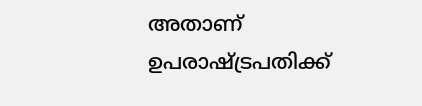അതാണ് ഉപരാഷ്ട്രപതിക്ക്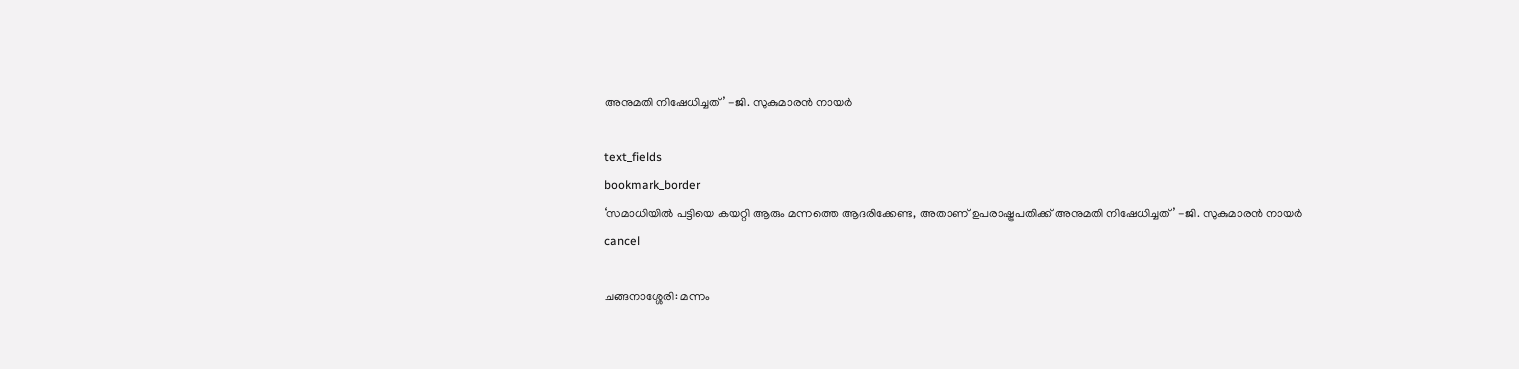അനുമതി നിഷേധിച്ചത്’ -ജി. സുകുമാരൻ നായർ

text_fields
bookmark_border
‘സമാധിയിൽ പട്ടിയെ കയറ്റി ആരും മന്നത്തെ ആദരിക്കേണ്ട, അതാണ് ഉപരാഷ്ട്രപതിക്ക് അനുമതി നിഷേധിച്ചത്’ -ജി. സുകുമാരൻ നായർ
cancel

ചങ്ങനാശ്ശേരി: മന്നം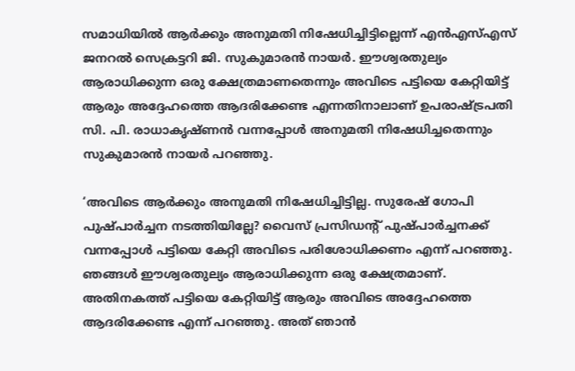സമാധിയിൽ ആർക്കും അനുമതി നിഷേധിച്ചിട്ടില്ലെന്ന് എൻഎസ്എസ് ജനറൽ സെക്രട്ടറി ജി. സുകുമാരൻ നായർ. ഈശ്വരതുല്യം ആരാധിക്കുന്ന ഒരു ക്ഷേത്രമാണതെന്നും അവിടെ പട്ടിയെ കേറ്റിയിട്ട് ആരും അദ്ദേഹത്തെ ആദരിക്കേണ്ട എന്നതിനാലാണ് ഉപരാഷ്ട്രപതി സി. പി. രാധാകൃഷ്ണൻ വന്നപ്പോൾ അനുമതി നിഷേധിച്ചതെന്നും സുകുമാരൻ നായർ പറഞ്ഞു.

‘അവിടെ ആർക്കും അനുമതി നിഷേധിച്ചിട്ടില്ല. സുരേഷ് ഗോപി പുഷ്പാർച്ചന നടത്തിയില്ലേ? വൈസ് പ്രസിഡന്റ് പുഷ്പാർച്ചനക്ക് വന്നപ്പോൾ പട്ടിയെ കേറ്റി അവിടെ പരിശോധിക്കണം എന്ന് പറഞ്ഞു. ഞങ്ങൾ ഈശ്വരതുല്യം ആരാധിക്കുന്ന ഒരു ക്ഷേത്രമാണ്. അതിനകത്ത് പട്ടിയെ കേറ്റിയിട്ട് ആരും അവിടെ അദ്ദേഹത്തെ ആദരിക്കേണ്ട എന്ന് പറഞ്ഞു. അത് ഞാൻ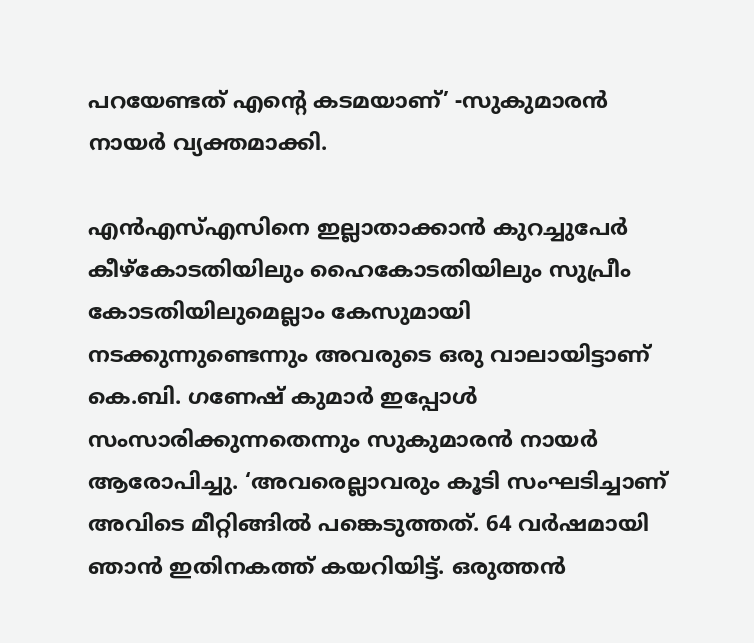പറയേണ്ടത് എന്റെ കടമയാണ്’ -സുകുമാരൻ നായർ വ്യക്തമാക്കി.

എൻഎസ്എസിനെ ഇല്ലാതാക്കാൻ കുറച്ചുപേർ കീഴ്‌കോടതിയിലും ഹൈകോടതിയിലും സുപ്രീം കോടതിയിലുമെല്ലാം കേസുമായി നടക്കുന്നുണ്ടെന്നും അവരുടെ ഒരു വാലായിട്ടാണ് കെ.ബി. ഗണേഷ് കുമാർ ഇപ്പോൾ സംസാരിക്കുന്നതെന്നും സുകുമാരൻ നായർ ആരോപിച്ചു. ‘അവരെല്ലാവരും കൂടി സംഘടിച്ചാണ് അവിടെ മീറ്റിങ്ങിൽ പങ്കെടുത്തത്. 64 വർഷമായി ഞാൻ ഇതിനകത്ത് കയറിയിട്ട്. ഒരുത്തൻ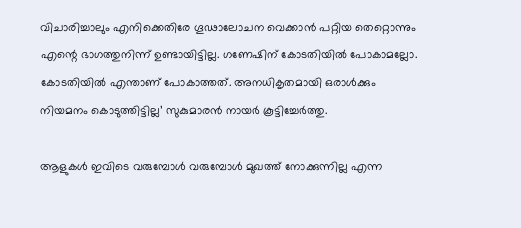വിചാരിച്ചാലും എനിക്കെതിരേ ഗൂഢാലോചന വെക്കാൻ പറ്റിയ തെറ്റൊന്നും എന്റെ ഭാഗത്തുനിന്ന് ഉണ്ടായിട്ടില്ല. ഗണേഷിന് കോടതിയിൽ പോകാമല്ലോ. കോടതിയിൽ എന്താണ് പോകാത്തത്. അനധികൃതമായി ഒരാൾക്കും നിയമനം കൊടുത്തിട്ടില്ല’ സുകുമാരൻ നായർ കൂട്ടിച്ചേർത്തു.

ആളുകൾ ഇവിടെ വരുമ്പോൾ വരുമ്പോൾ മുഖത്ത് നോക്കുന്നില്ല എന്ന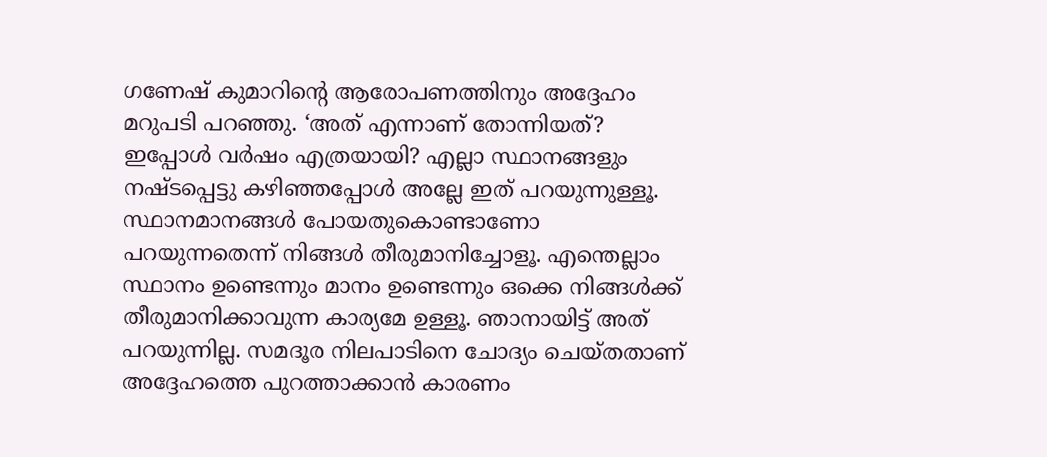ഗണേഷ് കുമാറിന്റെ ആരോപണത്തിനും അദ്ദേഹം മറുപടി പറഞ്ഞു. ‘അത് എന്നാണ് തോന്നിയത്? ഇപ്പോൾ വർഷം എത്രയായി? എല്ലാ സ്ഥാനങ്ങളും നഷ്ടപ്പെട്ടു കഴിഞ്ഞപ്പോൾ അല്ലേ ഇത് പറയുന്നുള്ളൂ. സ്ഥാനമാനങ്ങൾ പോയതുകൊണ്ടാണോ പറയുന്നതെന്ന് നിങ്ങൾ തീരുമാനിച്ചോളൂ. എന്തെല്ലാം സ്ഥാനം ഉണ്ടെന്നും മാനം ഉണ്ടെന്നും ഒക്കെ നിങ്ങൾക്ക് തീരുമാനിക്കാവുന്ന കാര്യമേ ഉള്ളൂ. ഞാനായിട്ട് അത് പറയുന്നില്ല. സമദൂര നിലപാടിനെ ചോദ്യം ചെയ്തതാണ് അദ്ദേഹത്തെ പുറത്താക്കാൻ കാരണം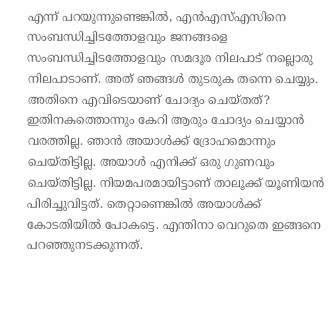എന്ന് പറയുന്നുണ്ടെങ്കിൽ, എൻഎസ്എസിനെ സംബന്ധിച്ചിടത്തോളവും ജനങ്ങളെ സംബന്ധിച്ചിടത്തോളവും സമദൂര നിലപാട് നല്ലൊരു നിലപാടാണ്. അത് ഞങ്ങൾ തുടരുക തന്നെ ചെയ്യും. അതിനെ എവിടെയാണ് ചോദ്യം ചെയ്തത്? ഇതിനകത്തൊന്നും കേറി ആരും ചോദ്യം ചെയ്യാൻ വരത്തില്ല. ഞാൻ അയാൾക്ക് ദ്രോഹമൊന്നും ചെയ്തിട്ടില്ല. അയാൾ എനിക്ക് ഒരു ഗുണവും ചെയ്തിട്ടില്ല. നിയമപരമായിട്ടാണ് താലൂക്ക് യൂണിയൻ പിരിച്ചുവിട്ടത്. തെറ്റാണെങ്കിൽ അയാൾക്ക് കോടതിയിൽ പോകട്ടെ. എന്തിനാ വെറുതെ ഇങ്ങനെ പറഞ്ഞുനടക്കുന്നത്.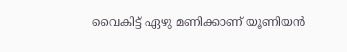വൈകിട്ട് ഏഴു മണിക്കാണ് യൂണിയൻ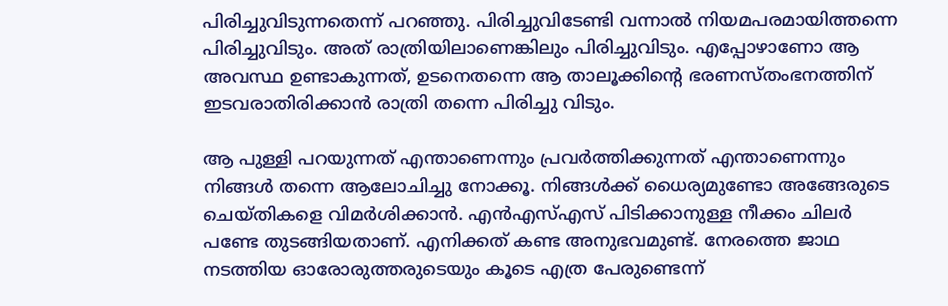പിരിച്ചുവിടുന്നതെന്ന് പറഞ്ഞു. പിരിച്ചുവിടേണ്ടി വന്നാൽ നിയമപരമായിത്തന്നെ പിരിച്ചുവിടും. അത് രാത്രിയിലാണെങ്കിലും പിരിച്ചുവിടും. എപ്പോഴാണോ ആ അവസ്ഥ ഉണ്ടാകുന്നത്, ഉടനെതന്നെ ആ താലൂക്കിന്റെ ഭരണസ്തംഭനത്തിന് ഇടവരാതിരിക്കാൻ രാത്രി തന്നെ പിരിച്ചു വിടും.

ആ പുള്ളി പറയുന്നത് എന്താണെന്നും പ്രവർത്തിക്കുന്നത് എന്താണെന്നും നിങ്ങൾ തന്നെ ആലോചിച്ചു നോക്കൂ. നിങ്ങൾക്ക് ധൈര്യമുണ്ടോ അങ്ങേരുടെ ചെയ്തികളെ വിമർശിക്കാൻ. എൻഎസ്എസ് പിടിക്കാനുള്ള നീക്കം ചിലർ പണ്ടേ തുടങ്ങിയതാണ്. എനിക്കത് കണ്ട അനുഭവമുണ്ട്. നേരത്തെ ജാഥ നടത്തിയ ഓരോരുത്തരുടെയും കൂടെ എത്ര പേരുണ്ടെന്ന്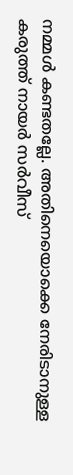നമ്മൾ കണ്ടതല്ലേ. അതിനെയൊക്കെ നേരിടാനുള്ള കരുത്ത് നായർ സർവീസ്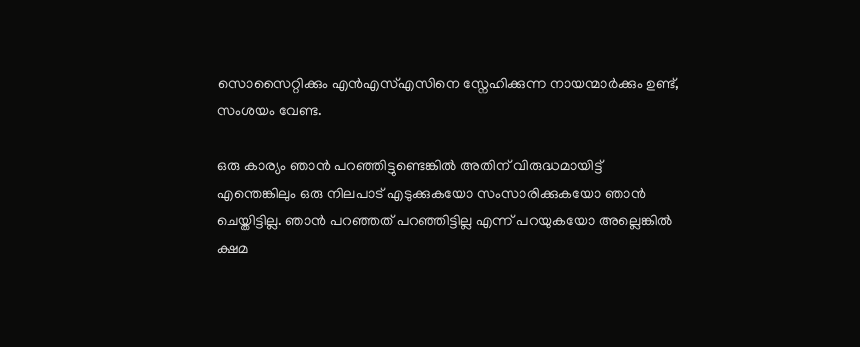സൊസൈറ്റിക്കും എൻഎസ്എസിനെ സ്നേഹിക്കുന്ന നായന്മാർക്കും ഉണ്ട്, സംശയം വേണ്ട.

ഒരു കാര്യം ഞാൻ പറഞ്ഞിട്ടുണ്ടെങ്കിൽ അതിന് വിരുദ്ധമായിട്ട് എന്തെങ്കിലും ഒരു നിലപാട് എടുക്കുകയോ സംസാരിക്കുകയോ ഞാൻ ചെയ്തിട്ടില്ല. ഞാൻ പറഞ്ഞത് പറഞ്ഞിട്ടില്ല എന്ന് പറയുകയോ അല്ലെങ്കിൽ ക്ഷമ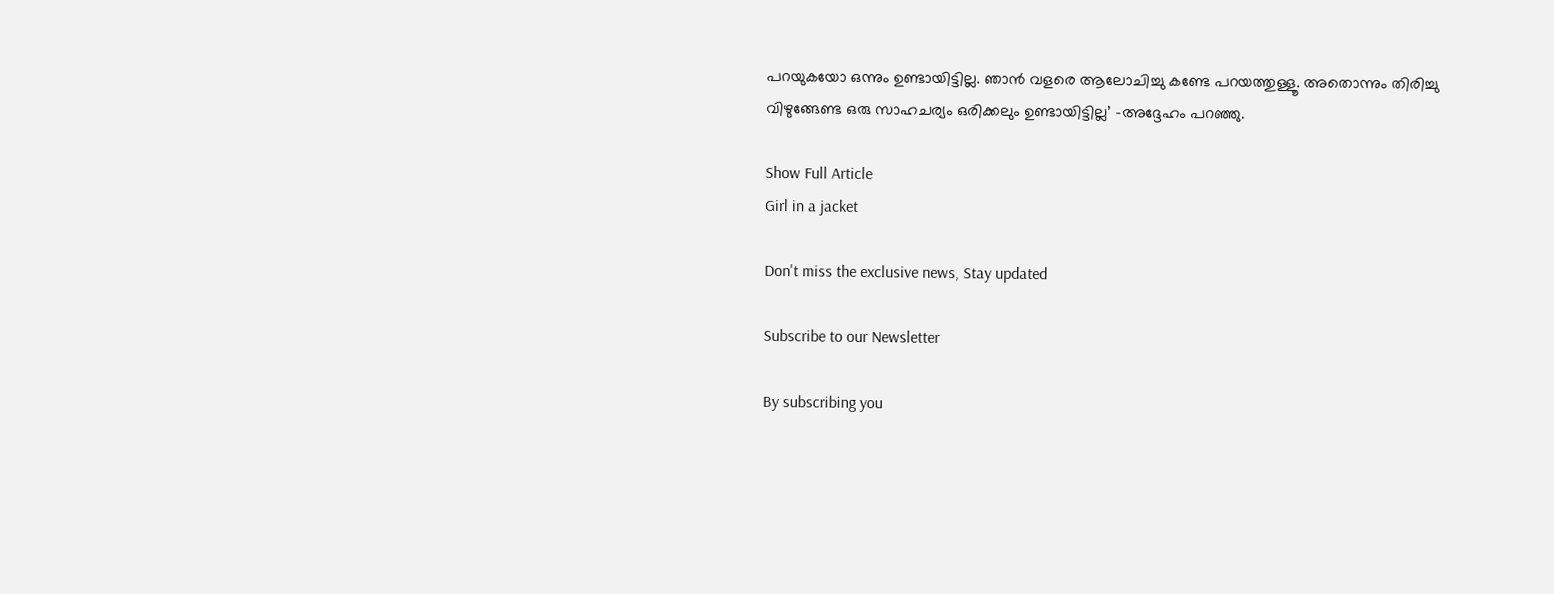പറയുകയോ ഒന്നും ഉണ്ടായിട്ടില്ല. ഞാൻ വളരെ ആലോചിച്ചു കണ്ടേ പറയത്തുള്ളൂ. അതൊന്നും തിരിച്ചു വിഴുങ്ങേണ്ട ഒരു സാഹചര്യം ഒരിക്കലും ഉണ്ടായിട്ടില്ല’ -അദ്ദേഹം പറഞ്ഞു.

Show Full Article
Girl in a jacket

Don't miss the exclusive news, Stay updated

Subscribe to our Newsletter

By subscribing you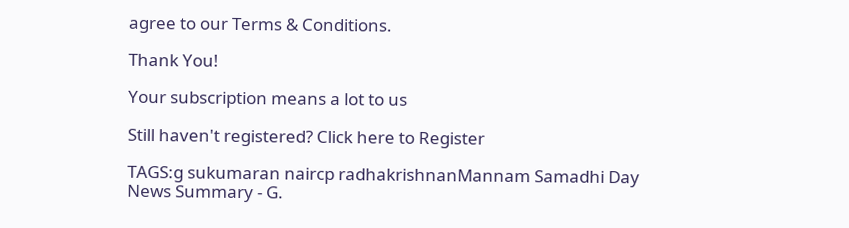agree to our Terms & Conditions.

Thank You!

Your subscription means a lot to us

Still haven't registered? Click here to Register

TAGS:g sukumaran naircp radhakrishnanMannam Samadhi Day
News Summary - G.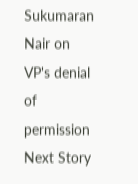Sukumaran Nair on VP's denial of permission
Next Story